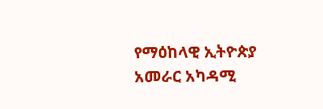የማዕከላዊ ኢትዮጵያ አመራር አካዳሚ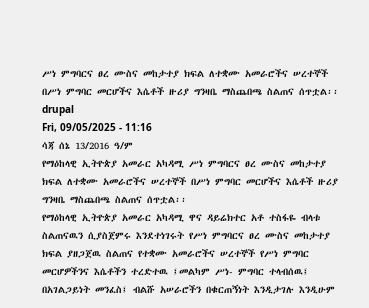ሥነ ምግባርና ፀረ ሙስና መከታተያ ክፍል ለተቋሙ አመራሮችና ሠረተኞች በሥነ ምግባር መርሆችና እሴቶች ዙሪያ ግንዛቤ ማስጨበጫ ስልጠና ሰጥቷል፡፡
drupal
Fri, 09/05/2025 - 11:16
ሳጃ ሰኔ 13/2016 ዓ/ም
የማዕከላዊ ኢትዮጵያ አመራር አካዳሚ ሥነ ምግባርና ፀረ ሙስና መከታተያ ክፍል ለተቋሙ አመራሮችና ሠረተኞች በሥነ ምግባር መርሆችና እሴቶች ዙሪያ ግንዛቤ ማስጨበጫ ስልጠና ሰጥቷል፡፡
የማዕከላዊ ኢትዮጵያ አመራር አካዳሚ ዋና ዳይሬክተር አቶ ተስፋዬ ብላቱ ስልጠናዉን ሲያስጀምሩ እንደተነገሩት የሥነ ምግባርና ፀረ ሙስና መከታተያ ክፍል ያዘጋጀዉ ስልጠና የተቋሙ አመራሮችና ሠረተኞች የሥነ ምግባር መርሆዎችንና እሴቶችን ተረድተዉ ፤መልካም ሥነ- ምግባር ተላብሰዉ፤ በአገልጋይነት መንፈስ፤ ብልሹ አሠራሮችን በቁርጠኝነት እንዲታገሉ እንዲሁም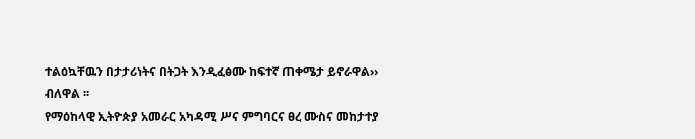ተልዕኳቸዉን በታታሪነትና በትጋት እንዲፈፅሙ ከፍተኛ ጠቀሜታ ይኖራዋል›› ብለዋል ፡፡
የማዕከላዊ ኢትዮጵያ አመራር አካዳሚ ሥና ምግባርና ፀረ ሙስና መከታተያ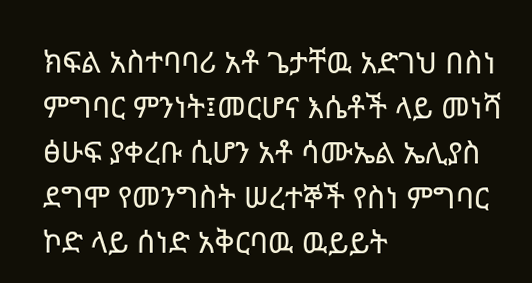ክፍል አስተባባሪ አቶ ጌታቸዉ አድገህ በስነ ምግባር ምንነት፤መርሆና እሴቶች ላይ መነሻ ፅሁፍ ያቀረቡ ሲሆን አቶ ሳሙኤል ኤሊያስ ደግሞ የመንግስት ሠረተኞች የስነ ምግባር ኮድ ላይ ሰነድ አቅርባዉ ዉይይት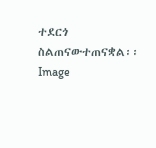ተደርጎ ስልጠናውተጠናቋል፡፡
Image